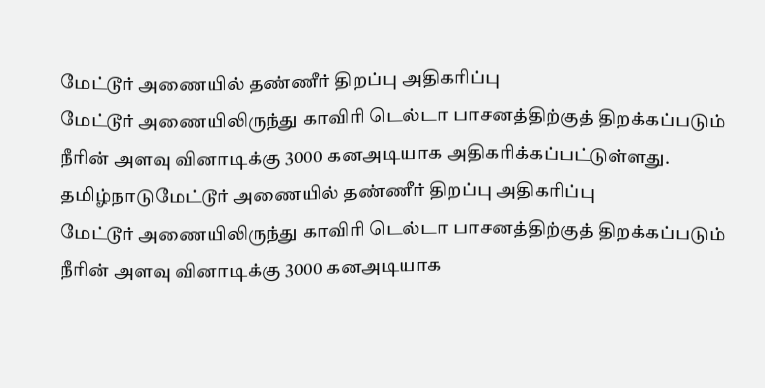மேட்டூர் அணையில் தண்ணீர் திறப்பு அதிகரிப்பு
மேட்டூர் அணையிலிருந்து காவிரி டெல்டா பாசனத்திற்குத் திறக்கப்படும் நீரின் அளவு வினாடிக்கு 3000 கனஅடியாக அதிகரிக்கப்பட்டுள்ளது.
தமிழ்நாடுமேட்டூர் அணையில் தண்ணீர் திறப்பு அதிகரிப்பு
மேட்டூர் அணையிலிருந்து காவிரி டெல்டா பாசனத்திற்குத் திறக்கப்படும் நீரின் அளவு வினாடிக்கு 3000 கனஅடியாக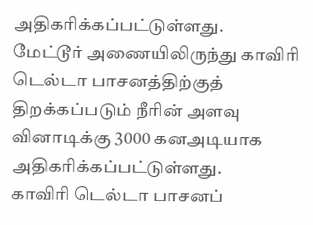அதிகரிக்கப்பட்டுள்ளது.
மேட்டூர் அணையிலிருந்து காவிரி டெல்டா பாசனத்திற்குத் திறக்கப்படும் நீரின் அளவு வினாடிக்கு 3000 கனஅடியாக அதிகரிக்கப்பட்டுள்ளது.
காவிரி டெல்டா பாசனப்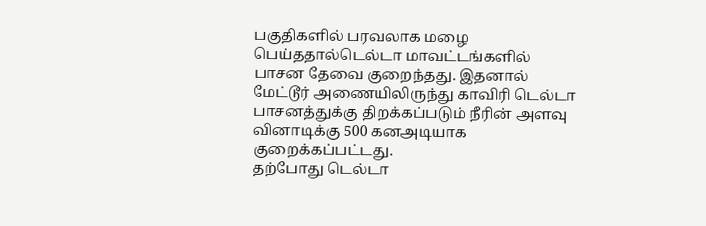பகுதிகளில் பரவலாக மழை பெய்ததால்டெல்டா மாவட்டங்களில் பாசன தேவை குறைந்தது. இதனால் மேட்டூர் அணையிலிருந்து காவிரி டெல்டா பாசனத்துக்கு திறக்கப்படும் நீரின் அளவு வினாடிக்கு 500 கனஅடியாக குறைக்கப்பட்டது.
தற்போது டெல்டா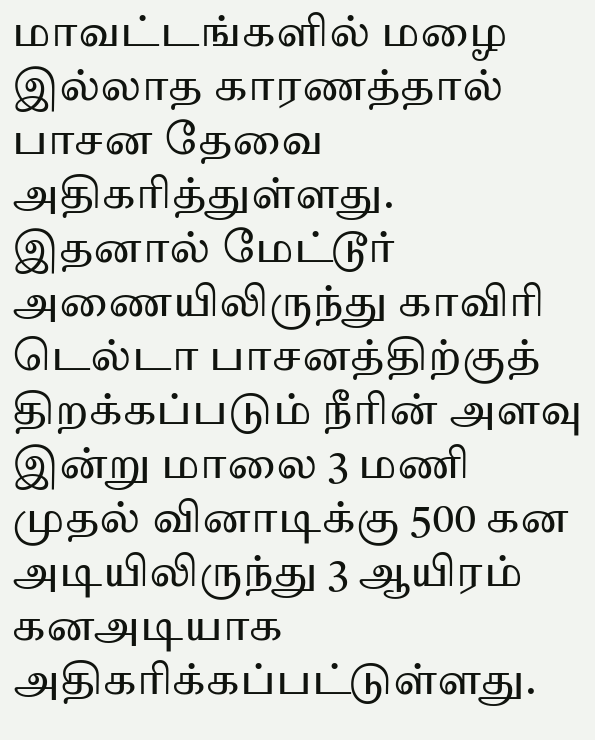மாவட்டங்களில் மழை இல்லாத காரணத்தால் பாசன தேவை அதிகரித்துள்ளது. இதனால் மேட்டூர் அணையிலிருந்து காவிரி டெல்டா பாசனத்திற்குத் திறக்கப்படும் நீரின் அளவு இன்று மாலை 3 மணி முதல் வினாடிக்கு 500 கன அடியிலிருந்து 3 ஆயிரம் கனஅடியாக அதிகரிக்கப்பட்டுள்ளது.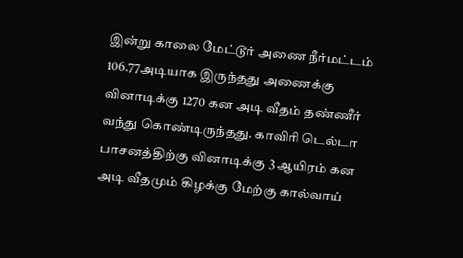இன்று காலை மேட்டூர் அணை நீர்மட்டம் 106.77அடியாக இருந்தது அணைக்கு வினாடிக்கு 1270 கன அடி வீதம் தண்ணீர் வந்து கொண்டிருந்தது. காவிரி டெல்டா பாசனத்திற்கு வினாடிக்கு 3 ஆயிரம் கன அடி வீதமும் கிழக்கு மேற்கு கால்வாய்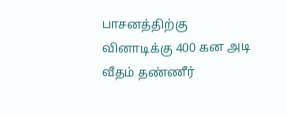பாசனத்திற்கு வினாடிக்கு 400 கன அடி வீதம் தண்ணீர்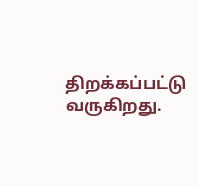திறக்கப்பட்டு வருகிறது.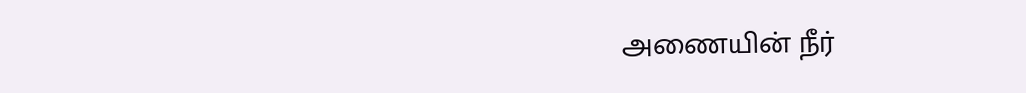அணையின் நீர்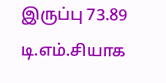இருப்பு 73.89 டி.எம்.சியாக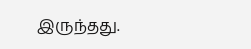இருந்தது.